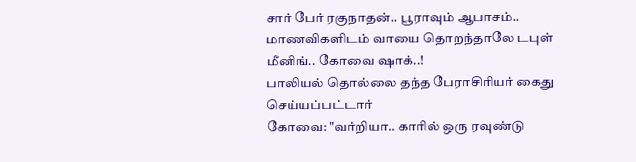சார் பேர் ரகுநாதன்.. பூராவும் ஆபாசம்.. மாணவிகளிடம் வாயை தொறந்தாலே டபுள் மீனிங்.. கோவை ஷாக்..!
பாலியல் தொல்லை தந்த பேராசிரியர் கைது செய்யப்பட்டார்
கோவை: "வர்றியா.. காரில் ஒரு ரவுண்டு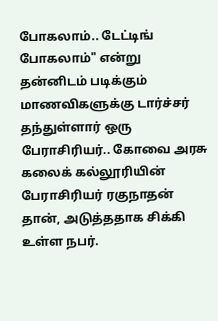போகலாம்.. டேட்டிங் போகலாம்" என்று தன்னிடம் படிக்கும் மாணவிகளுக்கு டார்ச்சர் தந்துள்ளார் ஒரு பேராசிரியர்.. கோவை அரசு கலைக் கல்லூரியின் பேராசிரியர் ரகுநாதன் தான், அடுத்ததாக சிக்கி உள்ள நபர்.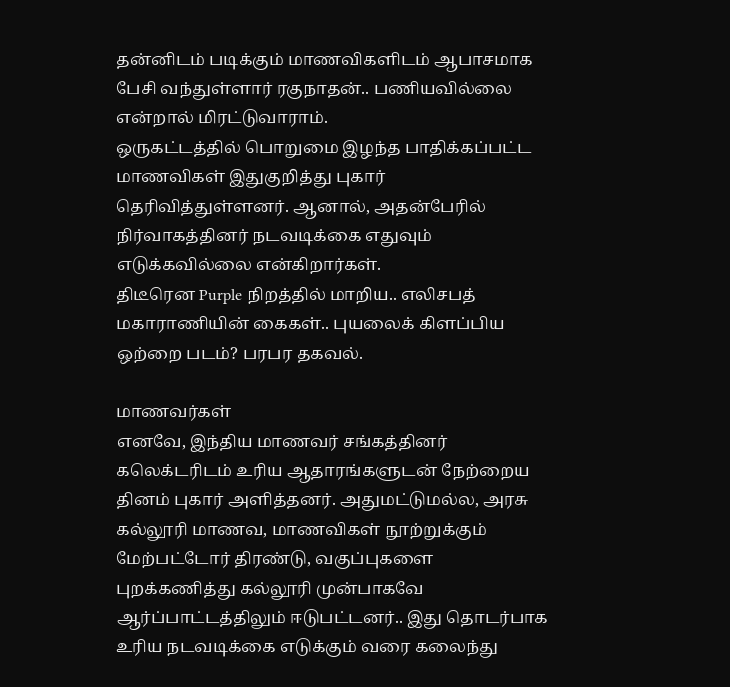தன்னிடம் படிக்கும் மாணவிகளிடம் ஆபாசமாக பேசி வந்துள்ளார் ரகுநாதன்.. பணியவில்லை என்றால் மிரட்டுவாராம்.
ஒருகட்டத்தில் பொறுமை இழந்த பாதிக்கப்பட்ட மாணவிகள் இதுகுறித்து புகார் தெரிவித்துள்ளனர். ஆனால், அதன்பேரில் நிர்வாகத்தினர் நடவடிக்கை எதுவும் எடுக்கவில்லை என்கிறார்கள்.
திடீரென Purple நிறத்தில் மாறிய.. எலிசபத் மகாராணியின் கைகள்.. புயலைக் கிளப்பிய ஒற்றை படம்? பரபர தகவல்.

மாணவர்கள்
எனவே, இந்திய மாணவர் சங்கத்தினர் கலெக்டரிடம் உரிய ஆதாரங்களுடன் நேற்றைய தினம் புகார் அளித்தனர். அதுமட்டுமல்ல, அரசு கல்லூரி மாணவ, மாணவிகள் நூற்றுக்கும் மேற்பட்டோர் திரண்டு, வகுப்புகளை புறக்கணித்து கல்லூரி முன்பாகவே ஆர்ப்பாட்டத்திலும் ஈடுபட்டனர்.. இது தொடர்பாக உரிய நடவடிக்கை எடுக்கும் வரை கலைந்து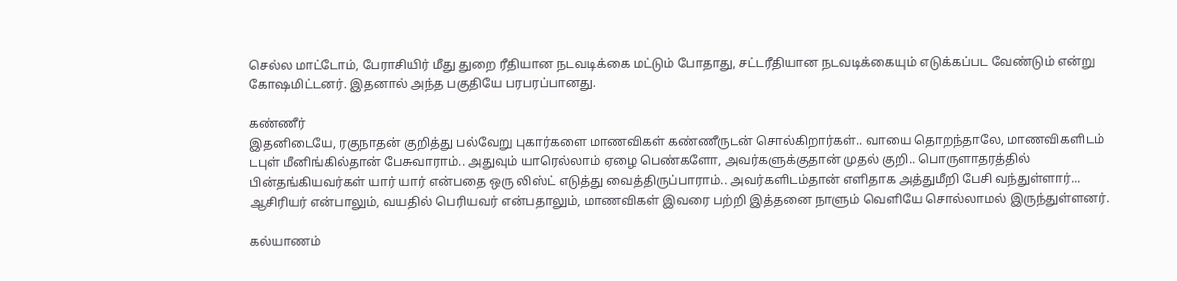செல்ல மாட்டோம், பேராசியிர் மீது துறை ரீதியான நடவடிக்கை மட்டும் போதாது, சட்டரீதியான நடவடிக்கையும் எடுக்கப்பட வேண்டும் என்று கோஷமிட்டனர். இதனால் அந்த பகுதியே பரபரப்பானது.

கண்ணீர்
இதனிடையே, ரகுநாதன் குறித்து பல்வேறு புகார்களை மாணவிகள் கண்ணீருடன் சொல்கிறார்கள்.. வாயை தொறந்தாலே, மாணவிகளிடம் டபுள் மீனிங்கில்தான் பேசுவாராம்.. அதுவும் யாரெல்லாம் ஏழை பெண்களோ, அவர்களுக்குதான் முதல் குறி.. பொருளாதரத்தில் பின்தங்கியவர்கள் யார் யார் என்பதை ஒரு லிஸ்ட் எடுத்து வைத்திருப்பாராம்.. அவர்களிடம்தான் எளிதாக அத்துமீறி பேசி வந்துள்ளார்... ஆசிரியர் என்பாலும், வயதில் பெரியவர் என்பதாலும், மாணவிகள் இவரை பற்றி இத்தனை நாளும் வெளியே சொல்லாமல் இருந்துள்ளனர்.

கல்யாணம்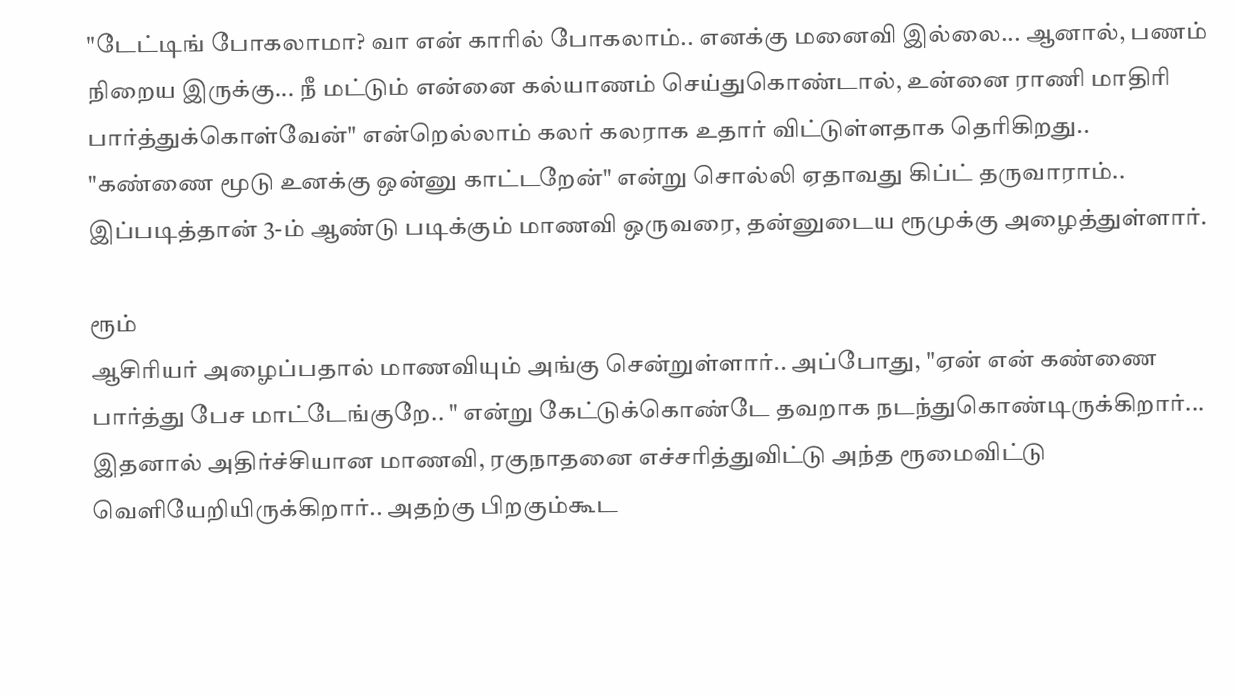"டேட்டிங் போகலாமா? வா என் காரில் போகலாம்.. எனக்கு மனைவி இல்லை... ஆனால், பணம் நிறைய இருக்கு... நீ மட்டும் என்னை கல்யாணம் செய்துகொண்டால், உன்னை ராணி மாதிரி பார்த்துக்கொள்வேன்" என்றெல்லாம் கலர் கலராக உதார் விட்டுள்ளதாக தெரிகிறது.. "கண்ணை மூடு உனக்கு ஒன்னு காட்டறேன்" என்று சொல்லி ஏதாவது கிப்ட் தருவாராம்.. இப்படித்தான் 3-ம் ஆண்டு படிக்கும் மாணவி ஒருவரை, தன்னுடைய ரூமுக்கு அழைத்துள்ளார்.

ரூம்
ஆசிரியர் அழைப்பதால் மாணவியும் அங்கு சென்றுள்ளார்.. அப்போது, "ஏன் என் கண்ணை பார்த்து பேச மாட்டேங்குறே.. " என்று கேட்டுக்கொண்டே தவறாக நடந்துகொண்டிருக்கிறார்... இதனால் அதிர்ச்சியான மாணவி, ரகுநாதனை எச்சரித்துவிட்டு அந்த ரூமைவிட்டு வெளியேறியிருக்கிறார்.. அதற்கு பிறகும்கூட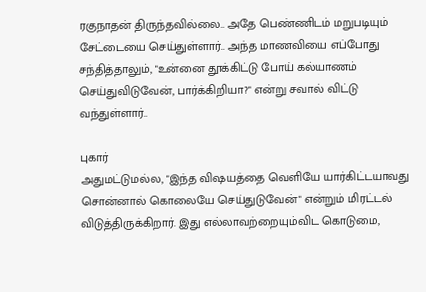ரகுநாதன் திருந்தவில்லை.. அதே பெண்ணிடம் மறுபடியும் சேட்டையை செய்துள்ளார்.. அந்த மாணவியை எப்போது சந்தித்தாலும், "உன்னை தூக்கிட்டு போய் கல்யாணம் செய்துவிடுவேன், பார்க்கிறியா?" என்று சவால் விட்டு வந்துள்ளார்..

புகார்
அதுமட்டுமல்ல, "இந்த விஷயத்தை வெளியே யார்கிட்டயாவது சொன்னால் கொலையே செய்துடுவேன்" என்றும் மிரட்டல் விடுத்திருக்கிறார். இது எல்லாவற்றையும்விட கொடுமை,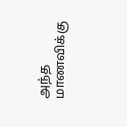அந்த மாணவிக்கு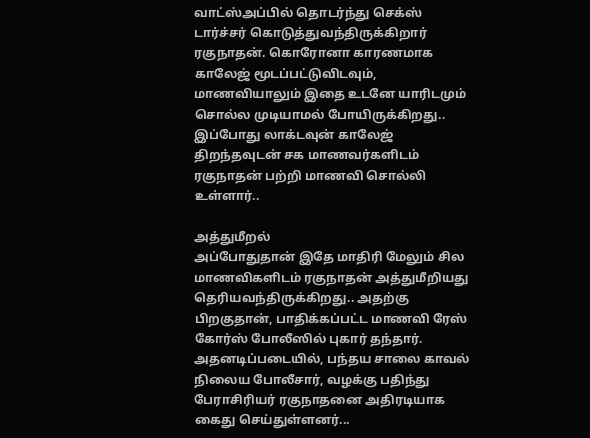வாட்ஸ்அப்பில் தொடர்ந்து செக்ஸ் டார்ச்சர் கொடுத்துவந்திருக்கிறார் ரகுநாதன். கொரோனா காரணமாக காலேஜ் மூடப்பட்டுவிடவும், மாணவியாலும் இதை உடனே யாரிடமும் சொல்ல முடியாமல் போயிருக்கிறது.. இப்போது லாக்டவுன் காலேஜ் திறந்தவுடன் சக மாணவர்களிடம் ரகுநாதன் பற்றி மாணவி சொல்லி உள்ளார்..

அத்துமீறல்
அப்போதுதான் இதே மாதிரி மேலும் சில மாணவிகளிடம் ரகுநாதன் அத்துமீறியது தெரியவந்திருக்கிறது.. அதற்கு பிறகுதான், பாதிக்கப்பட்ட மாணவி ரேஸ் கோர்ஸ் போலீஸில் புகார் தந்தார். அதனடிப்படையில், பந்தய சாலை காவல் நிலைய போலீசார், வழக்கு பதிந்து பேராசிரியர் ரகுநாதனை அதிரடியாக கைது செய்துள்ளனர்...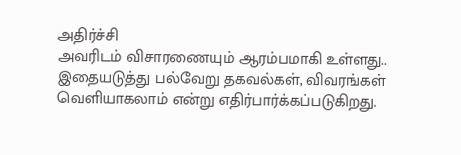அதிர்ச்சி
அவரிடம் விசாரணையும் ஆரம்பமாகி உள்ளது.. இதையடுத்து பல்வேறு தகவல்கள், விவரங்கள் வெளியாகலாம் என்று எதிர்பார்க்கப்படுகிறது.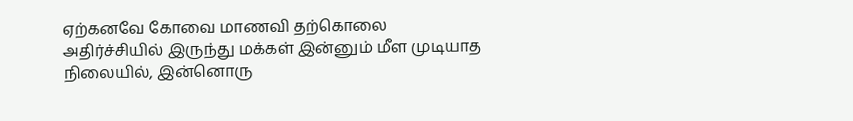ஏற்கனவே கோவை மாணவி தற்கொலை அதிர்ச்சியில் இருந்து மக்கள் இன்னும் மீள முடியாத நிலையில், இன்னொரு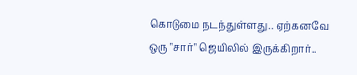கொடுமை நடந்துள்ளது.. ஏற்கனவே ஒரு "சார்" ஜெயிலில் இருக்கிறார்..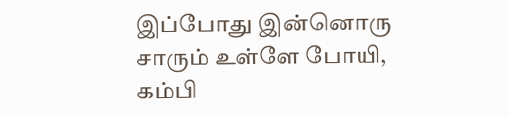இப்போது இன்னொரு சாரும் உள்ளே போயி, கம்பி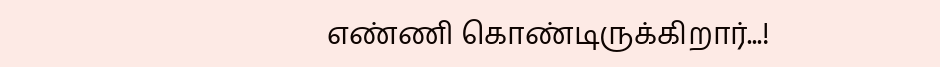எண்ணி கொண்டிருக்கிறார்...!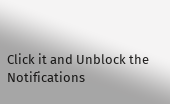Click it and Unblock the Notifications